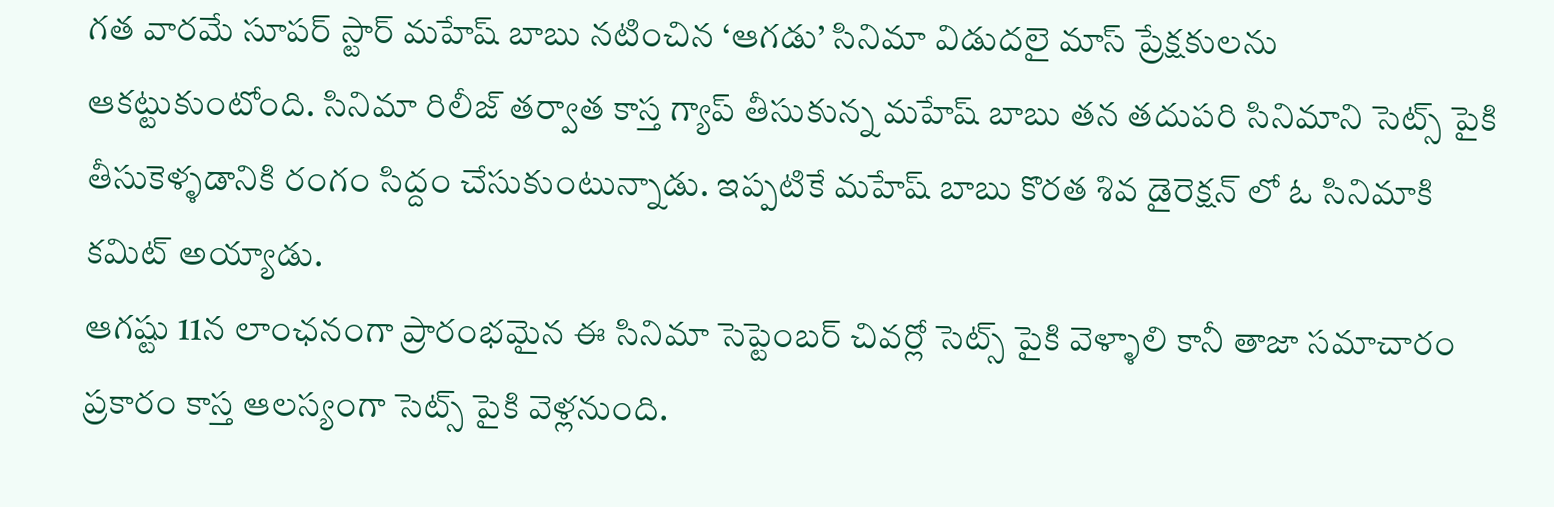గత వారమే సూపర్ స్టార్ మహేష్ బాబు నటించిన ‘ఆగడు’ సినిమా విడుదలై మాస్ ప్రేక్షకులను ఆకట్టుకుంటోంది. సినిమా రిలీజ్ తర్వాత కాస్త గ్యాప్ తీసుకున్న మహేష్ బాబు తన తదుపరి సినిమాని సెట్స్ పైకి తీసుకెళ్ళడానికి రంగం సిద్దం చేసుకుంటున్నాడు. ఇప్పటికే మహేష్ బాబు కొరత శివ డైరెక్షన్ లో ఓ సినిమాకి కమిట్ అయ్యాడు.
ఆగష్టు 11న లాంఛనంగా ప్రారంభమైన ఈ సినిమా సెప్టెంబర్ చివర్లో సెట్స్ పైకి వెళ్ళాలి కానీ తాజా సమాచారం ప్రకారం కాస్త ఆలస్యంగా సెట్స్ పైకి వెళ్లనుంది.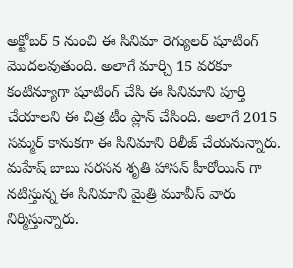అక్టోబర్ 5 నుంచి ఈ సినిమా రెగ్యులర్ షూటింగ్ మొదలవుతుంది. అలాగే మార్చి 15 వరకూ కంటిన్యూగా షూటింగ్ చేసి ఈ సినిమాని పూర్తి చేయాలని ఈ చిత్ర టీం ప్లాన్ చేసింది. అలాగే 2015 సమ్మర్ కానుకగా ఈ సినిమాని రిలీజ్ చేయనున్నారు.
మహేష్ బాబు సరసన శృతి హాసన్ హీరోయిన్ గా నటిస్తున్న ఈ సినిమాని మైత్రి మూవీస్ వారు నిర్మిస్తున్నారు.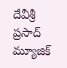దేవీశ్రీ ప్రసాద్ మ్యూజిక్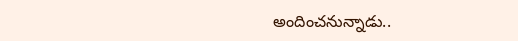అందించనున్నాడు..